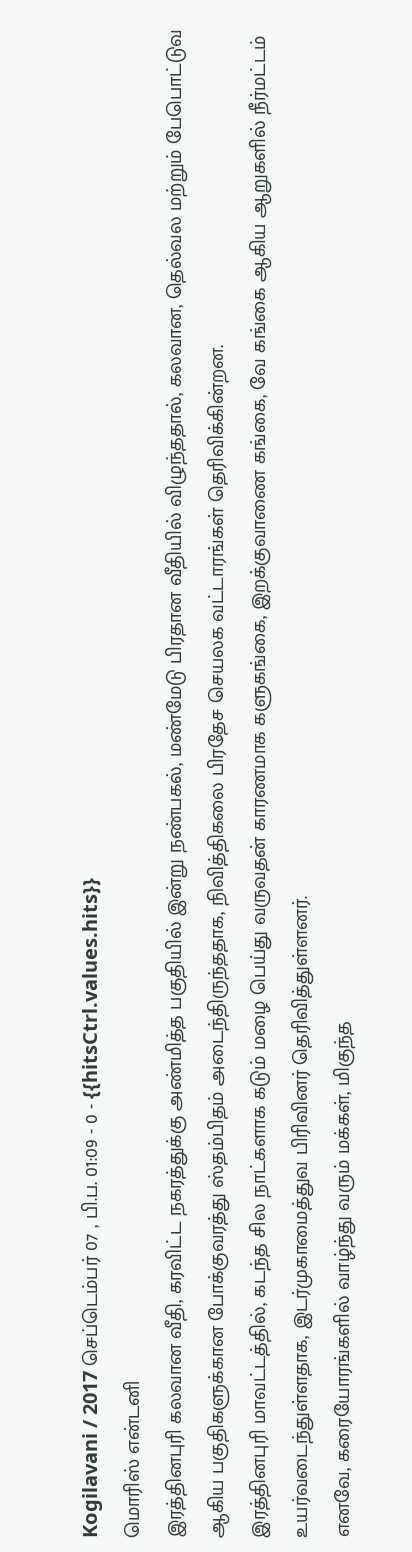Kogilavani / 2017 செப்டெம்பர் 07 , பி.ப. 01:09 - 0 - {{hitsCtrl.values.hits}}
மொரிஸ் என்டனி
இரத்தினபுரி கலவான வீதி, கரவிட்ட நகரத்துக்கு அண்மித்த பகுதியில் இன்று நண்பகல், மண்மேடு பிரதான வீதியில் விழுந்ததால், கலவான, தெல்வல மற்றும் பேபொட்டுவ ஆகிய பகுதிகளுக்கான போக்குவரத்து ஸ்தம்பிதம் அடைந்திருந்ததாக, நிவித்திகலை பிரதேச செயலக வட்டாரங்கள் தெரிவிக்கின்றன.
இரத்தினபுரி மாவட்டத்தில், கடந்த சில நாட்களாக கடும் மழை பெய்து வருவதன் காரணமாக களுகங்கை, இறக்குவாணை கங்கை, வே கங்கை ஆகிய ஆறுகளில் நீர்மட்டம் உயர்வடைந்துள்ளதாக, இடர்முகாமைத்துவ பிரிவினர் தெரிவித்துள்ளனர்.
எனவே, கரையோரங்களில் வாழ்ந்து வரும் மக்கள், மிகுந்த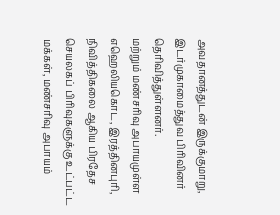அவதானத்துடன் இருக்குமாறு, இடர்முகாமைத்துவ பிரிவினர் தெரிவித்துள்ளனர்.
மற்றும் மண்சரிவு அபாயமுள்ள எஹெலியகொட, இரத்தினபுரி, நிவித்திகலை ஆகிய பிரதேச செயலகப் பிரிவுகளுக்கு உட்பட்ட மக்கள், மண்சரிவு அபாயம்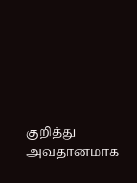குறித்து அவதானமாக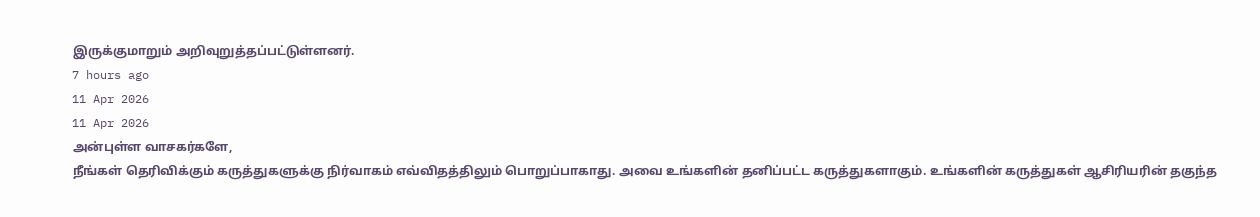இருக்குமாறும் அறிவுறுத்தப்பட்டுள்ளனர்.
7 hours ago
11 Apr 2026
11 Apr 2026
அன்புள்ள வாசகர்களே,
நீங்கள் தெரிவிக்கும் கருத்துகளுக்கு நிர்வாகம் எவ்விதத்திலும் பொறுப்பாகாது. அவை உங்களின் தனிப்பட்ட கருத்துகளாகும். உங்களின் கருத்துகள் ஆசிரியரின் தகுந்த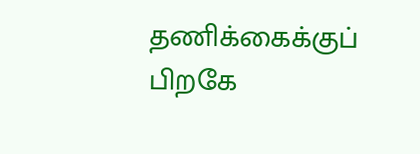தணிக்கைக்குப் பிறகே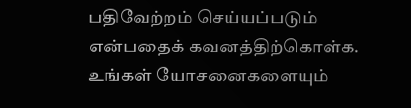பதிவேற்றம் செய்யப்படும் என்பதைக் கவனத்திற்கொள்க. உங்கள் யோசனைகளையும்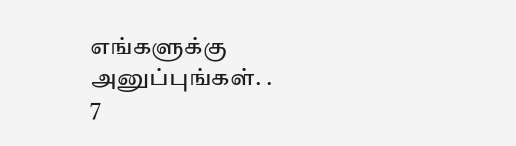எங்களுக்கு அனுப்புங்கள். .
7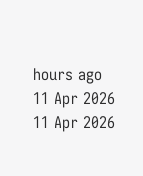hours ago
11 Apr 2026
11 Apr 2026